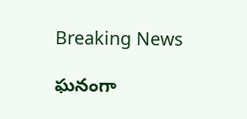Breaking News

ఘనంగా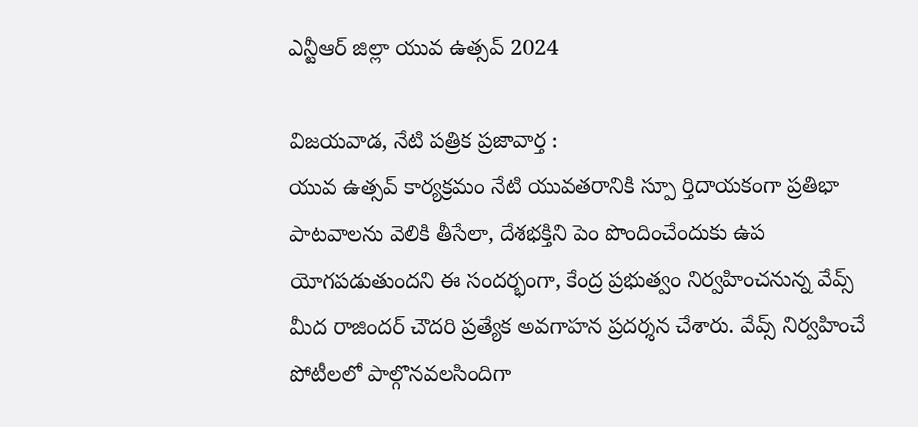ఎన్టీఆర్ జిల్లా యువ ఉత్సవ్ 2024

విజ‌య‌వాడ, నేటి పత్రిక ప్రజావార్త :
యువ ఉత్సవ్ కార్యక్రమం నేటి యువతరానికి స్పూ ర్తిదాయకంగా ప్రతిభా పాటవాలను వెలికి తీసేలా, దేశభక్తిని పెం పొందించేందుకు ఉప యోగపడుతుందని ఈ సందర్భంగా, కేంద్ర ప్రభుత్వం నిర్వహించనున్న వేవ్స్ మీద రాజిందర్ చౌదరి ప్రత్యేక అవగాహన ప్రదర్శన చేశారు. వేవ్స్ నిర్వహించే పోటీలలో పాల్గొనవలసిందిగా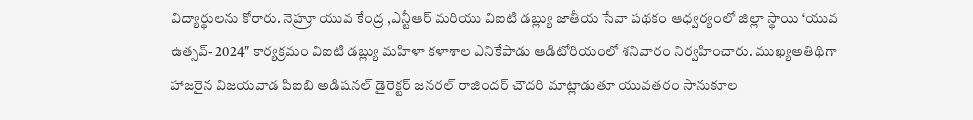విద్యార్థులను కోరారు. నెహ్రూ యువ కేంద్ర ,ఎన్టీఆర్ మరియు విఐటి డబ్ల్యు జాతీయ సేవా పథకం ఆధ్వర్యంలో జిల్లా స్థాయి ‘యువ ఉత్సవ్- 2024″ కార్యక్రమం విఐటి డబ్ల్యు మహిళా కళాశాల ఎనికేపాడు ఆడిటోరియంలో శనివారం నిర్వహించారు. ముఖ్యఅతిథిగా హాజరైన విజయవాడ పిఐబి అడిషనల్ డైరెక్టర్ జనరల్ రాజిందర్ చౌదరి మాట్లాడుతూ యువతరం సానుకూల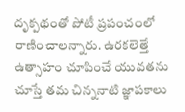దృక్పథంతో పోటీ ప్రపంచంలో రాణించాలన్నారు. ఉరకలెత్తే ఉత్సాహం చూపించే యువతను చూస్తే తమ చిన్ననాటి జ్ఞాపకాలు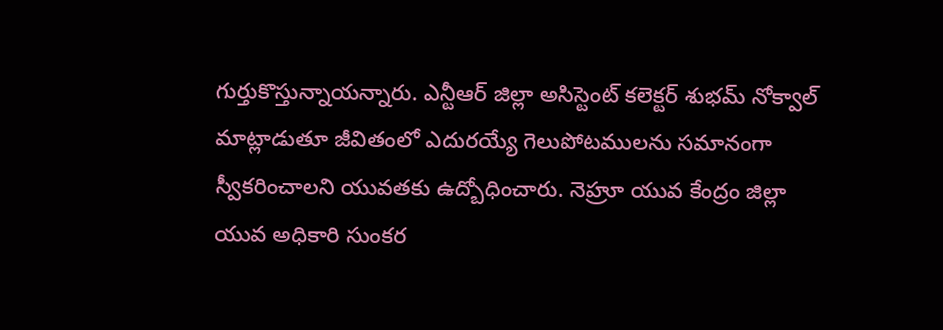గుర్తుకొస్తున్నాయన్నారు. ఎన్టీఆర్ జిల్లా అసిస్టెంట్ కలెక్టర్ శుభమ్ నోక్వాల్ మాట్లాడుతూ జీవితంలో ఎదురయ్యే గెలుపోటములను సమానంగా స్వీకరించాలని యువతకు ఉద్బోధించారు. నెహ్రూ యువ కేంద్రం జిల్లా యువ అధికారి సుంకర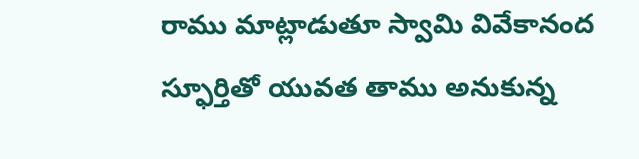రాము మాట్లాడుతూ స్వామి వివేకానంద స్ఫూర్తితో యువత తాము అనుకున్న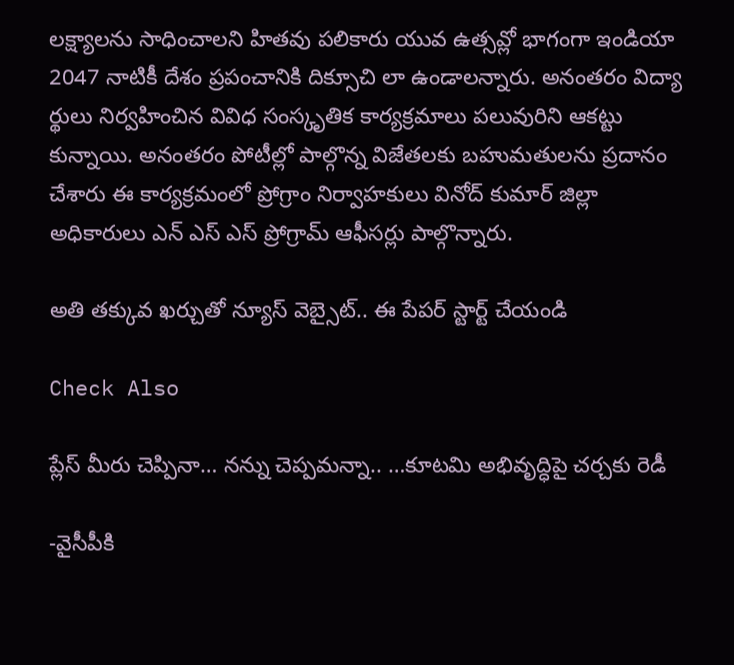లక్ష్యాలను సాధించాలని హితవు పలికారు యువ ఉత్సవ్లో భాగంగా ఇండియా 2047 నాటికీ దేశం ప్రపంచానికి దిక్సూచి లా ఉండాలన్నారు. అనంతరం విద్యా ర్థులు నిర్వహించిన వివిధ సంస్కృతిక కార్యక్రమాలు పలువురిని ఆకట్టు కున్నాయి. అనంతరం పోటీల్లో పాల్గొన్న విజేతలకు బహుమతులను ప్రదానం చేశారు ఈ కార్యక్రమంలో ప్రోగ్రాం నిర్వాహకులు వినోద్ కుమార్ జిల్లా అధికారులు ఎన్ ఎస్ ఎస్ ప్రోగ్రామ్ ఆఫీసర్లు పాల్గొన్నారు.

అతి తక్కువ ఖర్చుతో న్యూస్ వెబ్సైట్.. ఈ పేపర్ స్టార్ట్ చేయండి

Check Also

ప్లేస్ మీరు చెప్పినా… నన్ను చెప్పమన్నా.. …కూటమి అభివృద్ధిపై చర్చకు రెడీ

-వైసీపీకి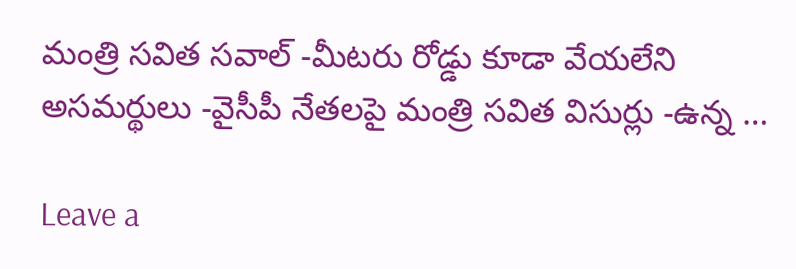మంత్రి సవిత సవాల్ -మీటరు రోడ్డు కూడా వేయలేని అసమర్థులు -వైసీపీ నేతలపై మంత్రి సవిత విసుర్లు -ఉన్న …

Leave a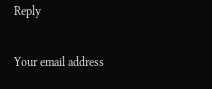Reply

Your email address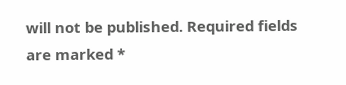will not be published. Required fields are marked *